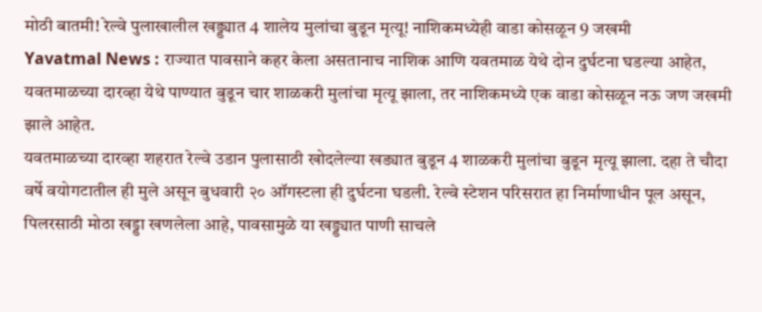मोठी बातमी! रेल्वे पुलाखालील खड्ड्यात 4 शालेय मुलांचा बुडून मृत्यू! नाशिकमध्येही वाडा कोसळून 9 जखमी
Yavatmal News : राज्यात पावसाने कहर केला असतानाच नाशिक आणि यवतमाळ येथे दोन दुर्घटना घडल्या आहेत, यवतमाळच्या दारव्हा येथे पाण्यात बुडून चार शाळकरी मुलांचा मृत्यू झाला, तर नाशिकमध्ये एक वाडा कोसळून नऊ जण जखमी झाले आहेत.
यवतमाळच्या दारव्हा शहरात रेल्वे उडान पुलासाठी खोदलेल्या खड्यात बुडून 4 शाळकरी मुलांचा बुडून मृत्यू झाला. दहा ते चौदा वर्षे वयोगटातील ही मुले असून बुधवारी २० ऑगस्टला ही दुर्घटना घडली. रेल्वे स्टेशन परिसरात हा निर्माणाधीन पूल असून, पिलरसाठी मोठा खड्डा खणलेला आहे, पावसामुळे या खड्ड्यात पाणी साचले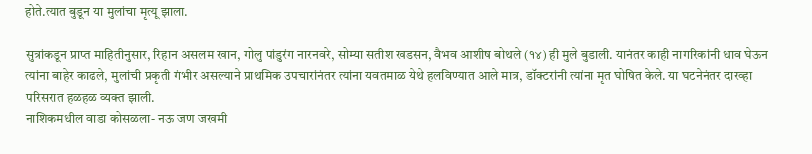होते.त्यात बुडून या मुलांचा मृत्यू झाला.

सुत्रांकडून प्राप्त माहितीनुसार, रिहान असलम खान, गोलु पांडुरंग नारनवरे, सोम्या सतीश खडसन, वैभव आशीष बोथले (१४) ही मुले बुडाली. यानंतर काही नागरिकांनी धाव घेऊन त्यांना बाहेर काढले, मुलांची प्रकृती गंभीर असल्याने प्राथमिक उपचारांनंतर त्यांना यवतमाळ येथे हलविण्यात आले मात्र, डॉक्टरांनी त्यांना मृत घोषित केले. या घटनेनंतर दारव्हा परिसरात हळहळ व्यक्त झाली.
नाशिकमधील वाडा कोसळला- नऊ जण जखमी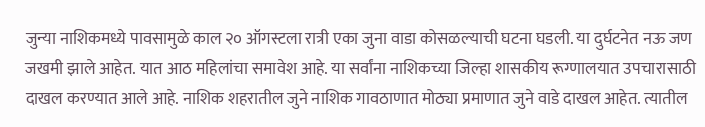जुन्या नाशिकमध्ये पावसामुळे काल २० ऑगस्टला रात्री एका जुना वाडा कोसळल्याची घटना घडली. या दुर्घटनेत नऊ जण जखमी झाले आहेत. यात आठ महिलांचा समावेश आहे. या सर्वांना नाशिकच्या जिल्हा शासकीय रूग्णालयात उपचारासाठी दाखल करण्यात आले आहे. नाशिक शहरातील जुने नाशिक गावठाणात मोठ्या प्रमाणात जुने वाडे दाखल आहेत. त्यातील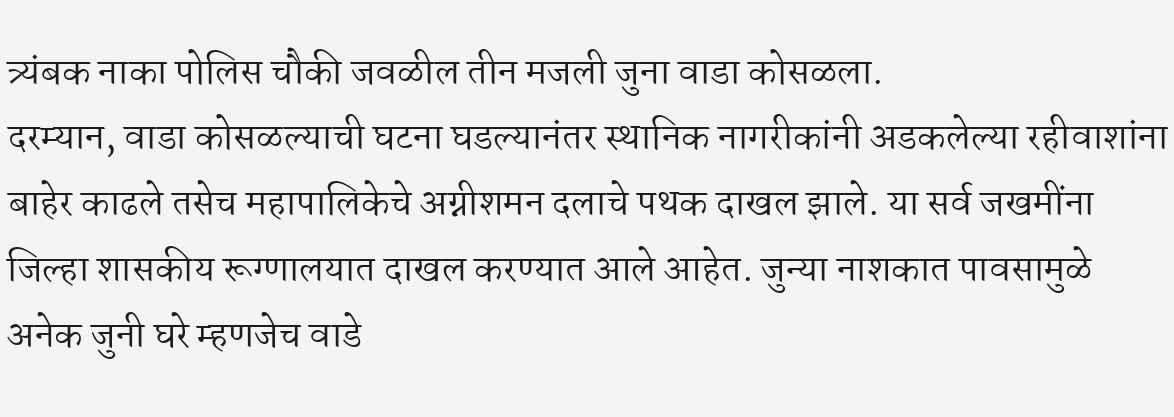त्र्यंबक नाका पोलिस चौकी जवळील तीन मजली जुना वाडा कोसळला.
दरम्यान, वाडा कोसळल्याची घटना घडल्यानंतर स्थानिक नागरीकांनी अडकलेल्या रहीवाशांना बाहेर काढले तसेच महापालिकेचे अग्नीशमन दलाचे पथक दाखल झाले. या सर्व जखमींना जिल्हा शासकीय रूग्णालयात दाखल करण्यात आले आहेत. जुन्या नाशकात पावसामुळे अनेक जुनी घरे म्हणजेच वाडे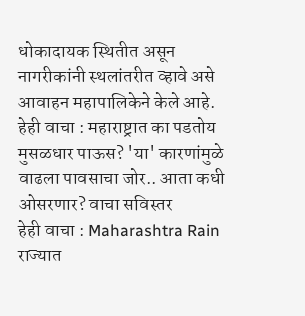धोकादायक स्थितीत असून नागरीकांनी स्थलांतरीत व्हावे असे आवाहन महापालिकेने केले आहे.
हेही वाचा : महाराष्ट्रात का पडतोय मुसळधार पाऊस? 'या' कारणांमुळे वाढला पावसाचा जोर.. आता कधी ओसरणार? वाचा सविस्तर
हेही वाचा : Maharashtra Rain राज्यात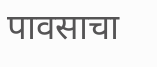पावसाचा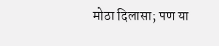मोठा दिलासा; पण या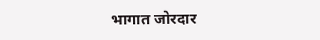भागात जोरदार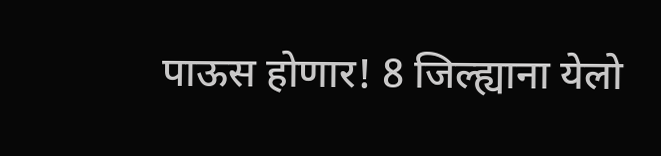पाऊस होणार! 8 जिल्ह्याना येलो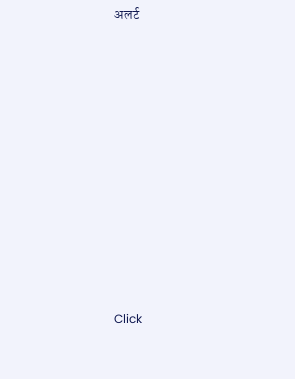अलर्ट












Click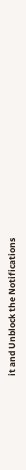it and Unblock the Notifications